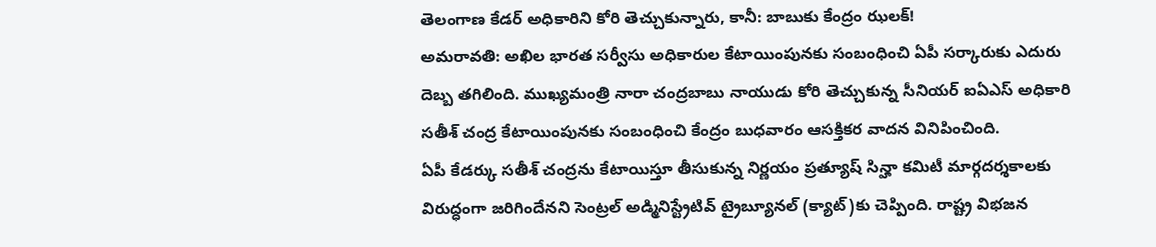తెలంగాణ కేడర్ అధికారిని కోరి తెచ్చుకున్నారు, కానీ: బాబుకు కేంద్రం ఝలక్!
అమరావతి: అఖిల భారత సర్వీసు అధికారుల కేటాయింపునకు సంబంధించి ఏపీ సర్కారుకు ఎదురు దెబ్బ తగిలింది. ముఖ్యమంత్రి నారా చంద్రబాబు నాయుడు కోరి తెచ్చుకున్న సీనియర్ ఐఏఎస్ అధికారి సతీశ్ చంద్ర కేటాయింపునకు సంబంధించి కేంద్రం బుధవారం ఆసక్తికర వాదన వినిపించింది.
ఏపీ కేడర్కు సతీశ్ చంద్రను కేటాయిస్తూ తీసుకున్న నిర్ణయం ప్రత్యూష్ సిన్హా కమిటీ మార్గదర్శకాలకు విరుద్ధంగా జరిగిందేనని సెంట్రల్ అడ్మినిస్ట్రేటివ్ ట్రైబ్యూనల్ (క్యాట్)కు చెప్పింది. రాష్ట్ర విభజన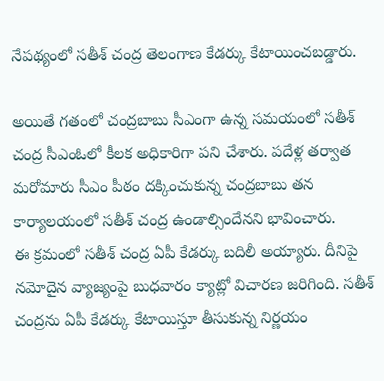నేపథ్యంలో సతీశ్ చంద్ర తెలంగాణ కేడర్కు కేటాయించబడ్డారు.

అయితే గతంలో చంద్రబాబు సీఎంగా ఉన్న సమయంలో సతీశ్ చంద్ర సీఎంఓలో కీలక అధికారిగా పని చేశారు. పదేళ్ల తర్వాత మరోమారు సీఎం పీఠం దక్కించుకున్న చంద్రబాబు తన కార్యాలయంలో సతీశ్ చంద్ర ఉండాల్సిందేనని భావించారు.
ఈ క్రమంలో సతీశ్ చంద్ర ఏపీ కేడర్కు బదిలీ అయ్యారు. దీనిపై నమోదైన వ్యాజ్యంపై బుధవారం క్యాట్లో విచారణ జరిగింది. సతీశ్ చంద్రను ఏపీ కేడర్కు కేటాయిస్తూ తీసుకున్న నిర్ణయం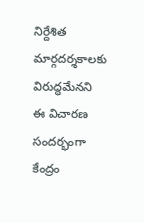నిర్దేశిత మార్గదర్శకాలకు విరుద్ధమేనని ఈ విచారణ సందర్భంగా కేంద్రం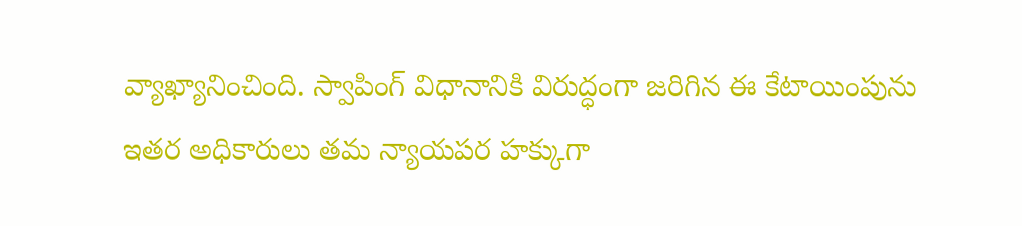వ్యాఖ్యానించింది. స్వాపింగ్ విధానానికి విరుద్ధంగా జరిగిన ఈ కేటాయింపును ఇతర అధికారులు తమ న్యాయపర హక్కుగా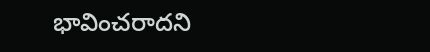భావించరాదని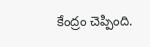కేంద్రం చెప్పింది.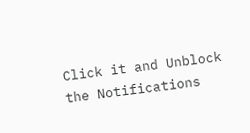Click it and Unblock the Notifications